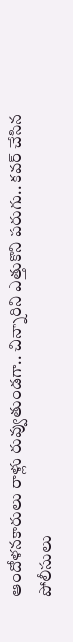ఆందోళనకారులు రాళ్లు రువ్వుతుండగా.. చిన్నారిని ఎత్తుకొని పరుగు.. కవర్ చేసిన పోలీసులు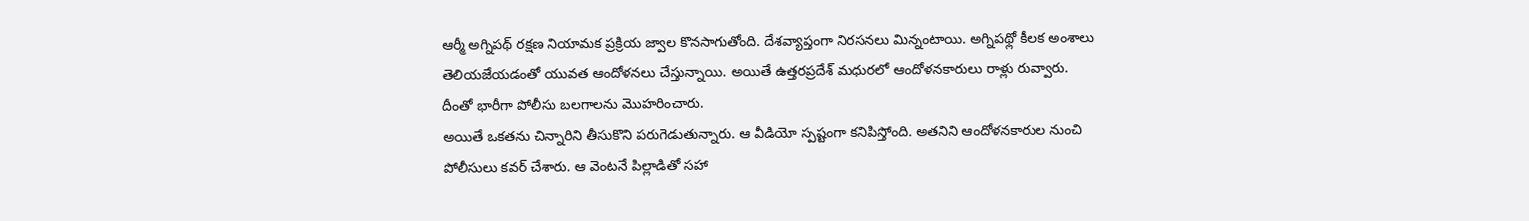ఆర్మీ అగ్నిపథ్ రక్షణ నియామక ప్రక్రియ జ్వాల కొనసాగుతోంది. దేశవ్యాప్తంగా నిరసనలు మిన్నంటాయి. అగ్నిపథ్లో కీలక అంశాలు తెలియజేయడంతో యువత ఆందోళనలు చేస్తున్నాయి. అయితే ఉత్తరప్రదేశ్ మధురలో ఆందోళనకారులు రాళ్లు రువ్వారు. దీంతో భారీగా పోలీసు బలగాలను మొహరించారు.
అయితే ఒకతను చిన్నారిని తీసుకొని పరుగెడుతున్నారు. ఆ వీడియో స్పష్టంగా కనిపిస్తోంది. అతనిని ఆందోళనకారుల నుంచి పోలీసులు కవర్ చేశారు. ఆ వెంటనే పిల్లాడితో సహా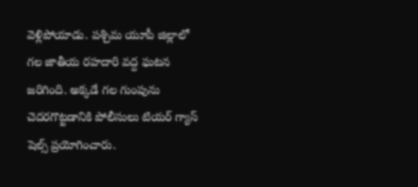వెళ్లిపోయాడు. పశ్చిమ యూపీ జిల్లాలో గల జాతీయ రహదారి వద్ద ఘటన జరిగింది. అక్కడే గల గుంపును చెదరగొట్టడానికి పోలీసులు టియర్ గ్యాస్ షెల్స్ ప్రయోగించారు.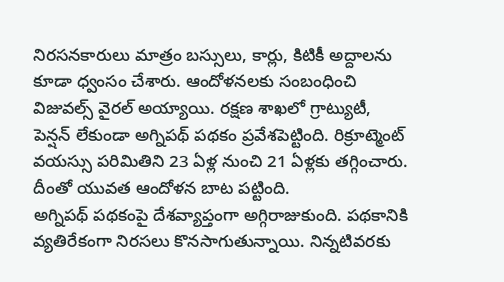నిరసనకారులు మాత్రం బస్సులు, కార్లు, కిటికీ అద్దాలను కూడా ధ్వంసం చేశారు. ఆందోళనలకు సంబంధించి విజువల్స్ వైరల్ అయ్యాయి. రక్షణ శాఖలో గ్రాట్యుటీ, పెన్షన్ లేకుండా అగ్నిపథ్ పథకం ప్రవేశపెట్టింది. రిక్రూట్మెంట్ వయస్సు పరిమితిని 23 ఏళ్ల నుంచి 21 ఏళ్లకు తగ్గించారు. దీంతో యువత ఆందోళన బాట పట్టింది.
అగ్నిపథ్ పథకంపై దేశవ్యాప్తంగా అగ్గిరాజుకుంది. పథకానికి వ్యతిరేకంగా నిరసలు కొనసాగుతున్నాయి. నిన్నటివరకు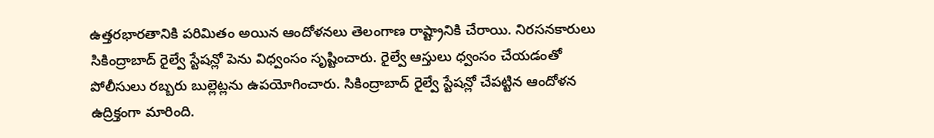ఉత్తరభారతానికి పరిమితం అయిన ఆందోళనలు తెలంగాణ రాష్ట్రానికి చేరాయి. నిరసనకారులు సికింద్రాబాద్ రైల్వే స్టేషన్లో పెను విధ్వంసం సృష్టించారు. రైల్వే ఆస్తులు ధ్వంసం చేయడంతో పోలీసులు రబ్బరు బుల్లెట్లను ఉపయోగించారు. సికింద్రాబాద్ రైల్వే స్టేషన్లో చేపట్టిన ఆందోళన ఉద్రిక్తంగా మారింది.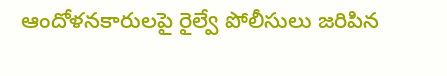ఆందోళనకారులపై రైల్వే పోలీసులు జరిపిన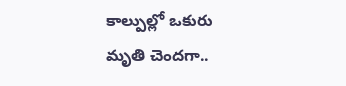కాల్పుల్లో ఒకురు మృతి చెందగా..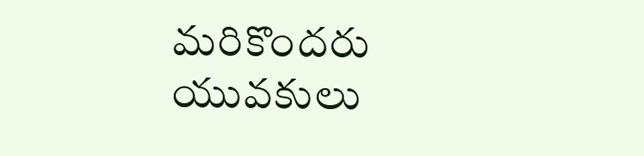మరికొందరు యువకులు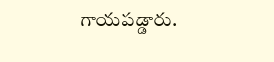గాయపడ్డారు.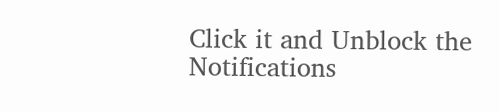Click it and Unblock the Notifications